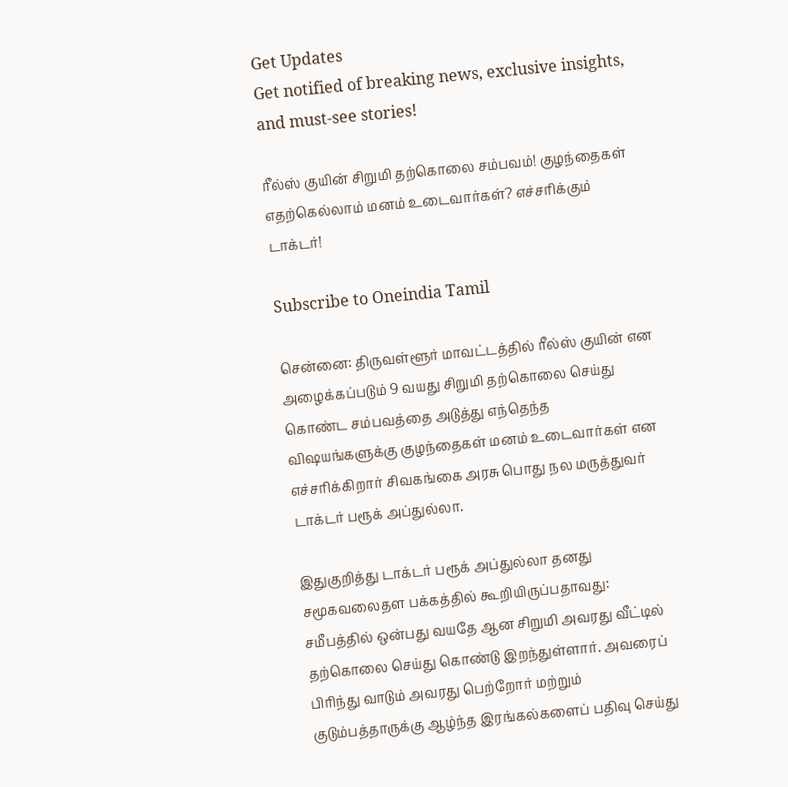Get Updates
Get notified of breaking news, exclusive insights, and must-see stories!

ரீல்ஸ் குயின் சிறுமி தற்கொலை சம்பவம்! குழந்தைகள் எதற்கெல்லாம் மனம் உடைவார்கள்? எச்சரிக்கும் டாக்டர்!

Subscribe to Oneindia Tamil

சென்னை: திருவள்ளூர் மாவட்டத்தில் ரீல்ஸ் குயின் என அழைக்கப்படும் 9 வயது சிறுமி தற்கொலை செய்து கொண்ட சம்பவத்தை அடுத்து எந்தெந்த விஷயங்களுக்கு குழந்தைகள் மனம் உடைவார்கள் என எச்சரிக்கிறார் சிவகங்கை அரசு பொது நல மருத்துவர் டாக்டர் பரூக் அப்துல்லா.

இதுகுறித்து டாக்டர் பரூக் அப்துல்லா தனது சமூகவலைதள பக்கத்தில் கூறியிருப்பதாவது: சமீபத்தில் ஒன்பது வயதே ஆன சிறுமி அவரது வீட்டில் தற்கொலை செய்து கொண்டு இறந்துள்ளார். அவரைப் பிரிந்து வாடும் அவரது பெற்றோர் மற்றும் குடும்பத்தாருக்கு ஆழ்ந்த இரங்கல்களைப் பதிவு செய்து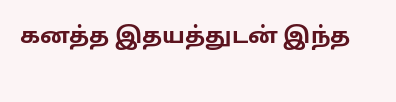கனத்த இதயத்துடன் இந்த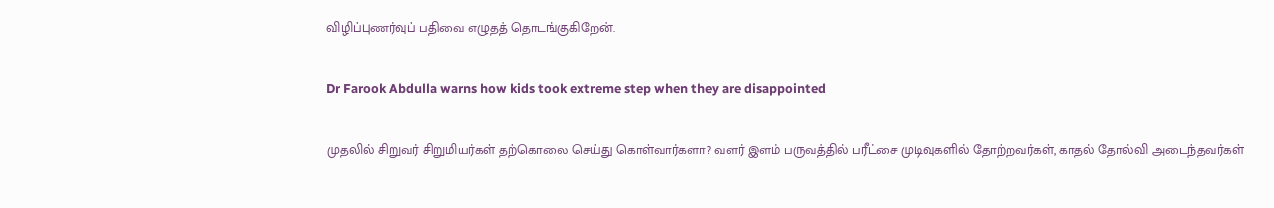விழிப்புணர்வுப் பதிவை எழுதத் தொடங்குகிறேன்.

Dr Farook Abdulla warns how kids took extreme step when they are disappointed

முதலில் சிறுவர் சிறுமியர்கள் தற்கொலை செய்து கொள்வார்களா? வளர் இளம் பருவத்தில் பரீட்சை முடிவுகளில் தோற்றவர்கள், காதல் தோல்வி அடைந்தவர்கள்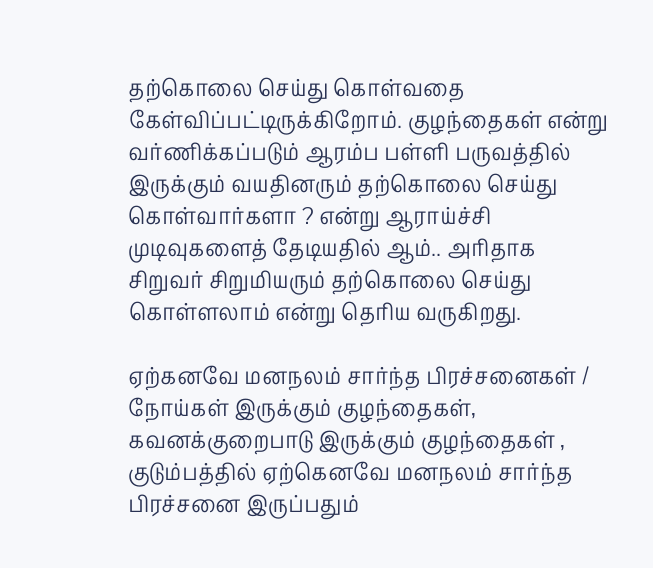தற்கொலை செய்து கொள்வதை கேள்விப்பட்டிருக்கிறோம். குழந்தைகள் என்று வர்ணிக்கப்படும் ஆரம்ப பள்ளி பருவத்தில் இருக்கும் வயதினரும் தற்கொலை செய்து கொள்வார்களா ? என்று ஆராய்ச்சி முடிவுகளைத் தேடியதில் ஆம்.. அரிதாக சிறுவர் சிறுமியரும் தற்கொலை செய்து கொள்ளலாம் என்று தெரிய வருகிறது.

ஏற்கனவே மனநலம் சார்ந்த பிரச்சனைகள் / நோய்கள் இருக்கும் குழந்தைகள், கவனக்குறைபாடு இருக்கும் குழந்தைகள் , குடும்பத்தில் ஏற்கெனவே மனநலம் சார்ந்த பிரச்சனை இருப்பதும்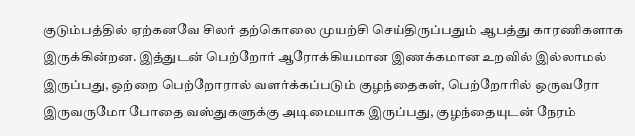குடும்பத்தில் ஏற்கனவே சிலர் தற்கொலை முயற்சி செய்திருப்பதும் ஆபத்து காரணிகளாக இருக்கின்றன. இத்துடன் பெற்றோர் ஆரோக்கியமான இணக்கமான உறவில் இல்லாமல் இருப்பது, ஒற்றை பெற்றோரால் வளர்க்கப்படும் குழந்தைகள், பெற்றோரில் ஒருவரோ இருவருமோ போதை வஸ்துகளுக்கு அடிமையாக இருப்பது, குழந்தையுடன் நேரம்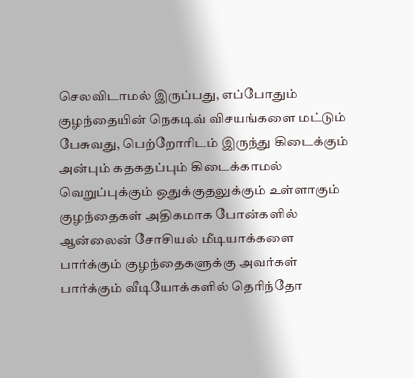செலவிடாமல் இருப்பது, எப்போதும் குழந்தையின் நெகடிவ் விசயங்களை மட்டும் பேசுவது, பெற்றோரிடம் இருந்து கிடைக்கும் அன்பும் கதகதப்பும் கிடைக்காமல் வெறுப்புக்கும் ஒதுக்குதலுக்கும் உள்ளாகும் குழந்தைகள் அதிகமாக போன்களில் ஆன்லைன் சோசியல் மீடியாக்களை பார்க்கும் குழந்தைகளுக்கு அவர்கள் பார்க்கும் வீடியோக்களில் தெரிந்தோ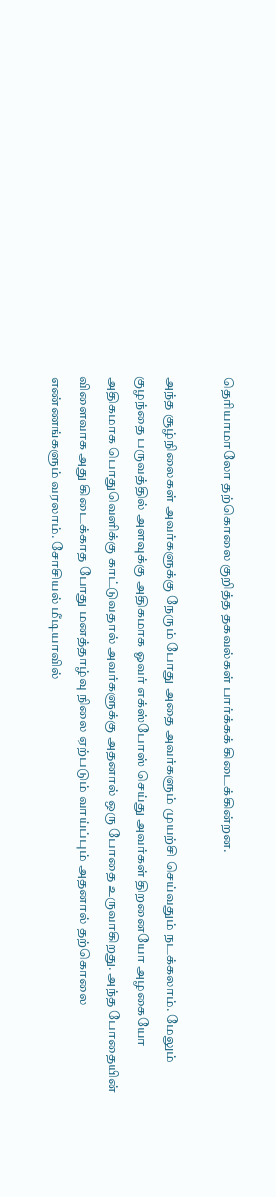தெரியாமாலோ தற்கொலை குறித்த தகவல்கள் பார்க்கக் கிடைக்கின்றன.

அந்த சூழ்நிலைகள் அவர்களுக்கு நேரும் போது அதை அவர்களும் முயற்சி செய்வதும் நடக்கலாம். மேலும் குழந்தை பருவத்தில் அளவுக்கு அதிகமாக ஓவர் எக்ஸ்போஸ் செய்து அவர்கள் திறனையோ அழகையோ அதிகமாக பொதுவெளிக்கு காட்டுவதால் அவர்களுக்கு அதனால் ஒரு போதை உருவாகிறது. அந்த போதையின் விளைவாக அது கிடைக்காத போது மனத்தாழ்வு நிலை ஏற்படும் வாய்ப்பும் அதனால் தற்கொலை எண்ணங்களும் வரலாம். சோசியல் மீடியாவில்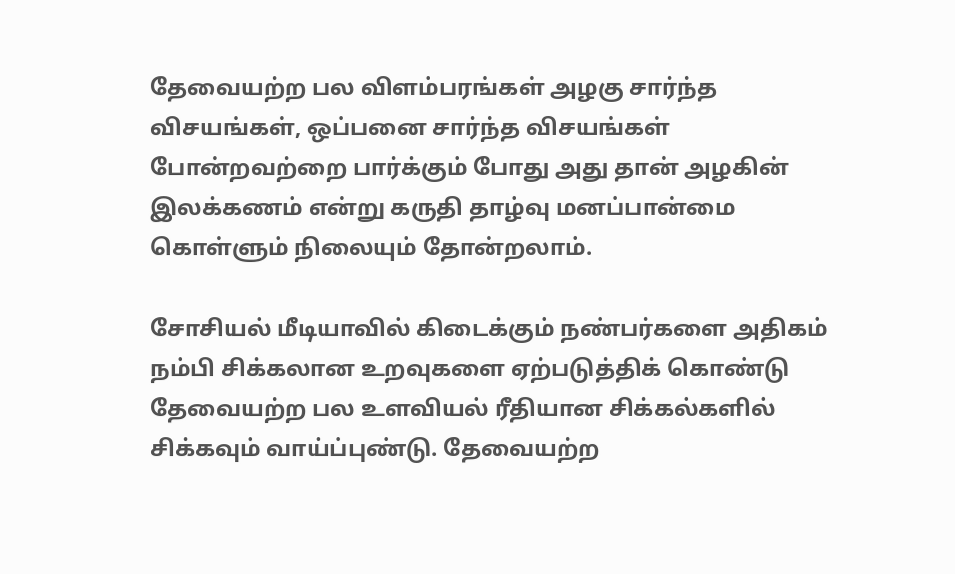தேவையற்ற பல விளம்பரங்கள் அழகு சார்ந்த விசயங்கள், ஒப்பனை சார்ந்த விசயங்கள் போன்றவற்றை பார்க்கும் போது அது தான் அழகின் இலக்கணம் என்று கருதி தாழ்வு மனப்பான்மை கொள்ளும் நிலையும் தோன்றலாம்.

சோசியல் மீடியாவில் கிடைக்கும் நண்பர்களை அதிகம் நம்பி சிக்கலான உறவுகளை ஏற்படுத்திக் கொண்டு தேவையற்ற பல உளவியல் ரீதியான சிக்கல்களில் சிக்கவும் வாய்ப்புண்டு. தேவையற்ற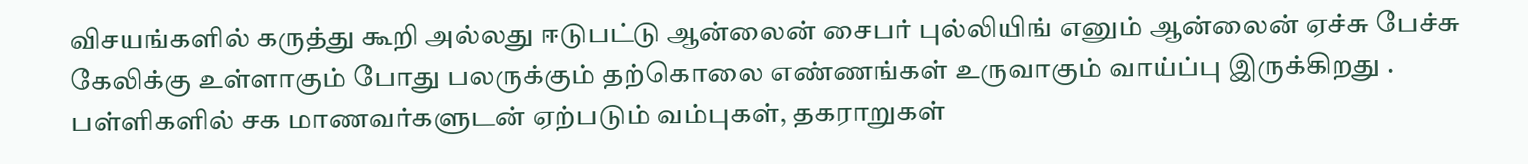விசயங்களில் கருத்து கூறி அல்லது ஈடுபட்டு ஆன்லைன் சைபர் புல்லியிங் எனும் ஆன்லைன் ஏச்சு பேச்சு கேலிக்கு உள்ளாகும் போது பலருக்கும் தற்கொலை எண்ணங்கள் உருவாகும் வாய்ப்பு இருக்கிறது . பள்ளிகளில் சக மாணவர்களுடன் ஏற்படும் வம்புகள், தகராறுகள்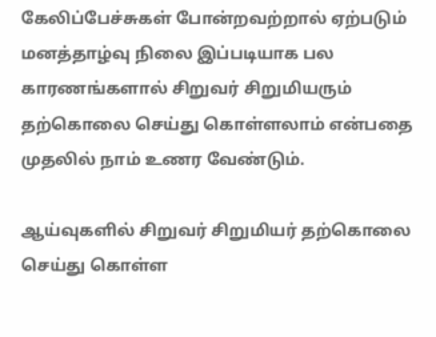கேலிப்பேச்சுகள் போன்றவற்றால் ஏற்படும் மனத்தாழ்வு நிலை இப்படியாக பல காரணங்களால் சிறுவர் சிறுமியரும் தற்கொலை செய்து கொள்ளலாம் என்பதை முதலில் நாம் உணர வேண்டும்.

ஆய்வுகளில் சிறுவர் சிறுமியர் தற்கொலை செய்து கொள்ள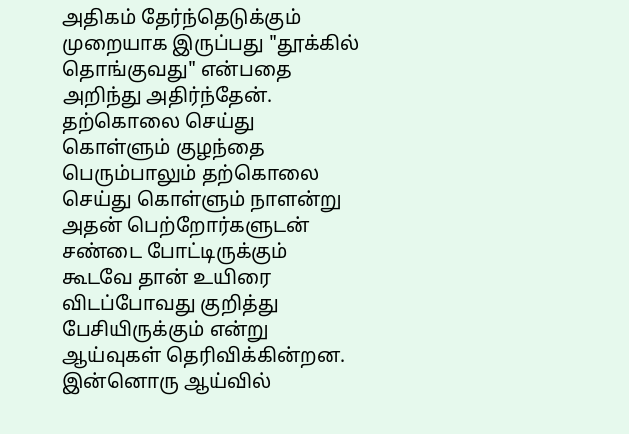அதிகம் தேர்ந்தெடுக்கும் முறையாக இருப்பது "தூக்கில் தொங்குவது" என்பதை அறிந்து அதிர்ந்தேன். தற்கொலை செய்து கொள்ளும் குழந்தை பெரும்பாலும் தற்கொலை செய்து கொள்ளும் நாளன்று அதன் பெற்றோர்களுடன் சண்டை போட்டிருக்கும் கூடவே தான் உயிரை விடப்போவது குறித்து பேசியிருக்கும் என்று ஆய்வுகள் தெரிவிக்கின்றன. இன்னொரு ஆய்வில்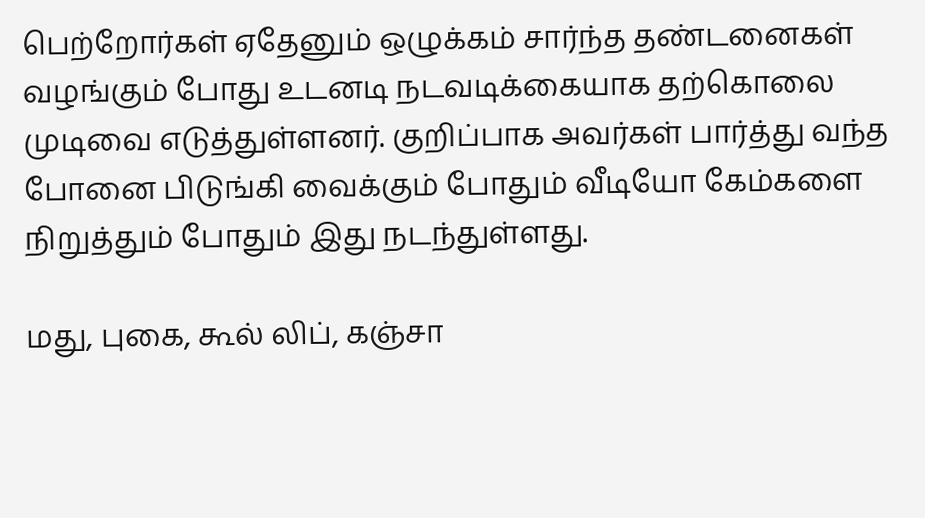பெற்றோர்கள் ஏதேனும் ஒழுக்கம் சார்ந்த தண்டனைகள் வழங்கும் போது உடனடி நடவடிக்கையாக தற்கொலை முடிவை எடுத்துள்ளனர். குறிப்பாக அவர்கள் பார்த்து வந்த போனை பிடுங்கி வைக்கும் போதும் வீடியோ கேம்களை நிறுத்தும் போதும் இது நடந்துள்ளது.

மது, புகை, கூல் லிப், கஞ்சா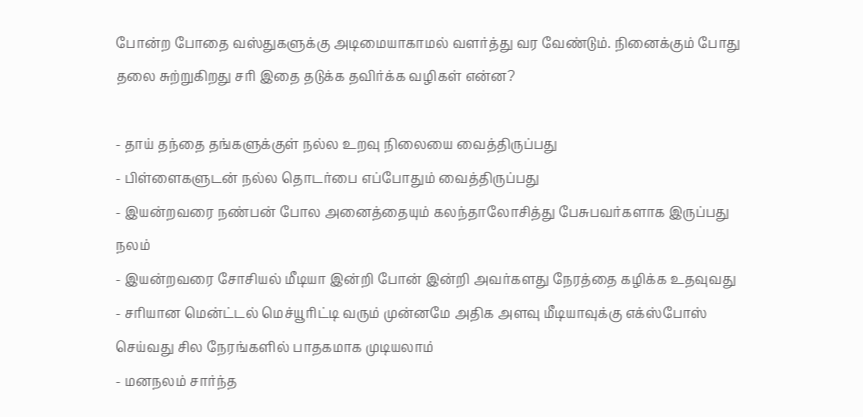போன்ற போதை வஸ்துகளுக்கு அடிமையாகாமல் வளர்த்து வர வேண்டும். நினைக்கும் போது தலை சுற்றுகிறது சரி இதை தடுக்க தவிர்க்க வழிகள் என்ன?

- தாய் தந்தை தங்களுக்குள் நல்ல உறவு நிலையை வைத்திருப்பது
- பிள்ளைகளுடன் நல்ல தொடர்பை எப்போதும் வைத்திருப்பது
- இயன்றவரை நண்பன் போல அனைத்தையும் கலந்தாலோசித்து பேசுபவர்களாக இருப்பது நலம்
- இயன்றவரை சோசியல் மீடியா இன்றி போன் இன்றி அவர்களது நேரத்தை கழிக்க உதவுவது
- சரியான மென்ட்டல் மெச்யூரிட்டி வரும் முன்னமே அதிக அளவு மீடியாவுக்கு எக்ஸ்போஸ் செய்வது சில நேரங்களில் பாதகமாக முடியலாம்
- மனநலம் சார்ந்த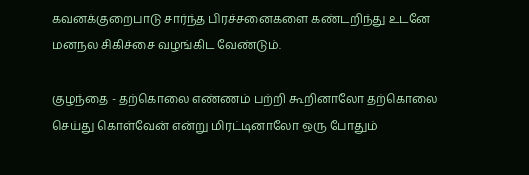கவனக்குறைபாடு சார்ந்த பிரச்சனைகளை கண்டறிந்து உடனே மனநல சிகிச்சை வழங்கிட வேண்டும்.

குழந்தை - தற்கொலை எண்ணம் பற்றி கூறினாலோ தற்கொலை செய்து கொள்வேன் என்று மிரட்டினாலோ ஒரு போதும்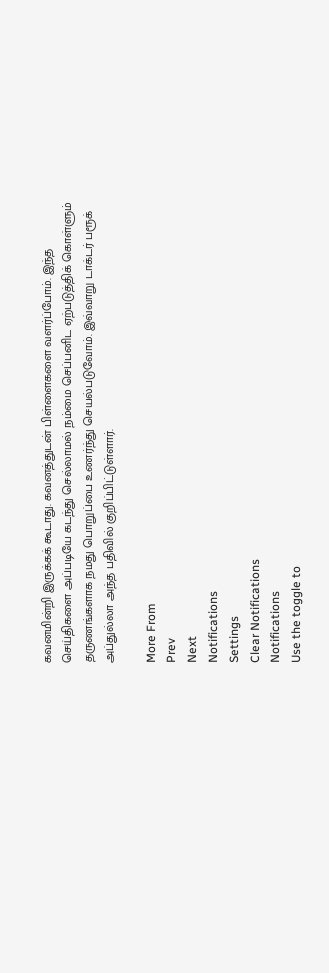கவனமின்றி இருக்கக் கூடாது. கவனத்துடன் பிள்ளைகளை வளர்ப்போம். இந்த செய்திகளை அப்படியே கடந்து செல்லாமல் நம்மை செப்பனிட ஏற்படுத்திக் கொள்ளும் தருணங்களாக நமது பொறுப்பை உணர்ந்து செயல்படுவோம். இவ்வாறு டாக்டர் பரூக் அப்துல்லா அந்த பதிவில் குறிப்பிட்டுள்ளார்.

More From
Prev
Next
Notifications
Settings
Clear Notifications
Notifications
Use the toggle to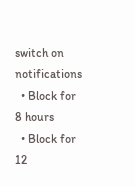switch on notifications
  • Block for 8 hours
  • Block for 12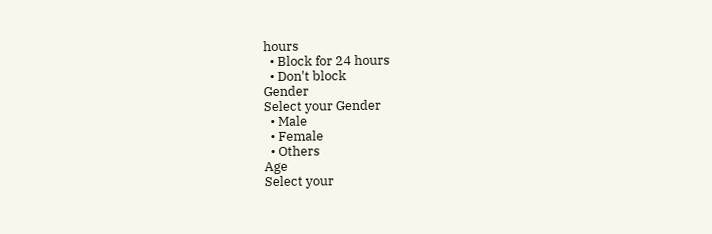hours
  • Block for 24 hours
  • Don't block
Gender
Select your Gender
  • Male
  • Female
  • Others
Age
Select your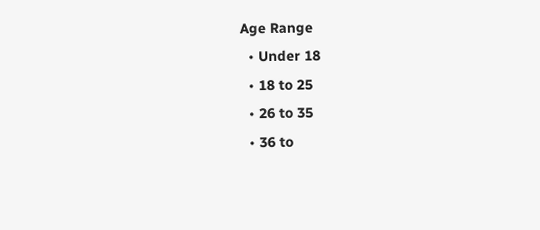Age Range
  • Under 18
  • 18 to 25
  • 26 to 35
  • 36 to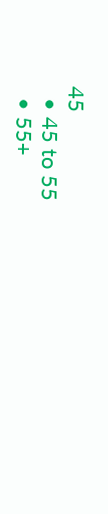45
  • 45 to 55
  • 55+